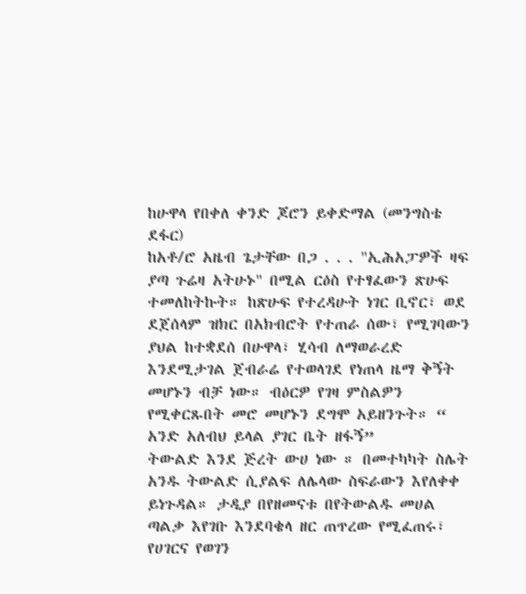ከሁዋላ የበቀለ ቀንድ ጆሮን ይቀድማል (መንግስቴ ደፋር)
ከአቶ/ሮ አዜብ ጌታቸው በጋ . . . "ኢሕአፓዎች ዛፍ ያጣ ጉሬዛ አትሁኑ" በሚል ርዕስ የተፃፈውን ጽሁፍ ተመለከትኩት። ከጽሁፍ የተረዳሁት ነገር ቢኖር፣ ወደ ደጀሰላም ዝክር በአክብሮት የተጠራ ሰው፣ የሚገባውን ያህል ከተቋደሰ በሁዋላ፣ ሂሳብ ለማወራረድ እንደሚታገል ጀብራሬ የተወላገደ የነጠላ ዜማ ቅኝት መሆኑን ብቻ ነው። ብዕርዎ የገዛ ምስልዎን የሚቀርጹበት መሮ መሆኑን ደግሞ አይዘንጉት። “ አንድ አለብህ ይላል ያገር ቤት ዘፋኝ”
ትውልድ እንደ ጅረት ውሀ ነው ። በመተካካት ስሌት አንዱ ትውልድ ሲያልፍ ለሌላው ስፍራውን እየለቀቀ ይነጉዳል። ታዲያ በየዘመናቱ በየትውልዱ መሀል ጣልቃ እየገቡ እንደባቄላ ዘር ጠጥረው የሚፈጠሩ፣ የሀገርና የወገን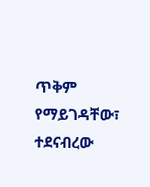ጥቅም የማይገዳቸው፣ ተደናብረው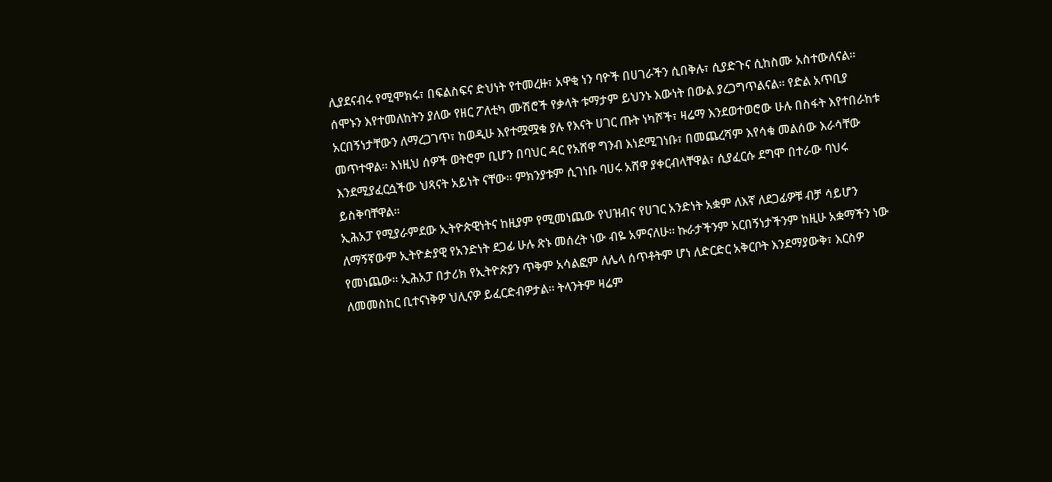ሊያደናብሩ የሚሞክሩ፣ በፍልስፍና ድህነት የተመረዙ፣ አዋቂ ነን ባዮች በሀገራችን ሲበቅሉ፣ ሲያድጉና ሲከስሙ አስተውለናል።
ሰሞኑን እየተመለከትን ያለው የዘር ፖለቲካ ሙሽሮች የቃላት ቱማታም ይህንኑ እውነት በውል ያረጋግጥልናል። የድል አጥቢያ አርበኝነታቸውን ለማረጋገጥ፣ ከወዲሁ እየተሟሟቁ ያሉ የእናት ሀገር ጡት ነካሾች፣ ዛሬማ እንደወተወሮው ሁሉ በስፋት እየተበራከቱ መጥተዋል። እነዚህ ሰዎች ወትሮም ቢሆን በባህር ዳር የአሸዋ ግንብ እነደሚገነቡ፣ በመጨረሻም እየሳቁ መልሰው እራሳቸው እንደሚያፈርሷችው ህጻናት አይነት ናቸው። ምክንያቱም ሲገነቡ ባሀሩ አሸዋ ያቀርብላቸዋል፣ ሲያፈርሱ ደግሞ በተራው ባህሩ ይስቅባቸዋል።
ኢሕአፓ የሚያራምደው ኢትዮጵዊነትና ከዚያም የሚመነጨው የህዝብና የሀገር አንድነት አቋም ለእኛ ለደጋፊዎቹ ብቻ ሳይሆን ለማኝኛውም ኢትዮዽያዊ የአንድነት ደጋፊ ሁሉ ጽኑ መሰረት ነው ብዬ አምናለሁ። ኩራታችንም አርበኝነታችንም ከዚሁ አቋማችን ነው የመነጨው። ኢሕአፓ በታሪክ የኢትዮጵያን ጥቅም አሳልፎም ለሌላ ሰጥቶትም ሆነ ለድርድር አቅርቦት እንደማያውቅ፣ እርስዎ ለመመስከር ቢተናነቅዎ ህሊናዎ ይፈርድብዎታል። ትላንትም ዛሬም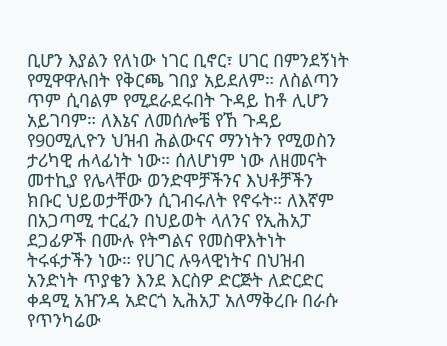ቢሆን እያልን የለነው ነገር ቢኖር፣ ሀገር በምንደኝነት የሚዋዋሉበት የቅርጫ ገበያ አይደለም። ለስልጣን ጥም ሲባልም የሚደራደሩበት ጉዳይ ከቶ ሊሆን አይገባም። ለእኔና ለመሰሎቼ የኸ ጉዳይ የ90ሚሊዮን ህዝብ ሕልውናና ማንነትን የሚወስን ታሪካዊ ሐላፊነት ነው። ሰለሆነም ነው ለዘመናት መተኪያ የሌላቸው ወንድሞቻችንና እህቶቻችን ክቡር ህይወታቸውን ሲገብሩለት የኖሩት። ለእኛም በአጋጣሚ ተርፈን በህይወት ላለንና የኢሕአፓ ደጋፊዎች በሙሉ የትግልና የመስዋእትነት ትሩፋታችን ነው። የሀገር ሉዓላዊነትና በህዝብ አንድነት ጥያቄን እንደ እርስዎ ድርጅት ለድርድር ቀዳሚ አዠንዳ አድርጎ ኢሕአፓ አለማቅረቡ በራሱ የጥንካሬው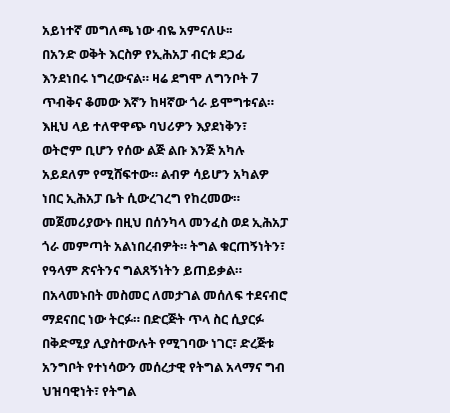አይነተኛ መግለጫ ነው ብዬ አምናለሁ፡፡
በአንድ ወቅት እርስዎ የኢሕአፓ ብርቱ ደጋፊ እንደነበሩ ነግረውናል። ዛሬ ደግሞ ለግንቦት 7 ጥብቅና ቆመው እኛን ከዛኛው ጎራ ይሞግቱናል። እዚህ ላይ ተለዋዋጭ ባህሪዎን እያደነቅን፣ ወትሮም ቢሆን የሰው ልጅ ልቡ እንጅ አካሉ አይደለም የሚሸፍተው። ልብዎ ሳይሆን አካልዎ ነበር ኢሕአፓ ቤት ሲውረገረግ የከረመው። መጀመሪያውኑ በዚህ በሰንካላ መንፈስ ወደ ኢሕአፓ ጎራ መምጣት አልነበረብዎት። ትግል ቁርጠኝነትን፣ የዓላም ጽናትንና ግልጸኝነትን ይጠይቃል። በአላመኑበት መስመር ለመታገል መሰለፍ ተደናብሮ ማደናበር ነው ትርፉ። በድርጅት ጥላ ስር ሲያርፉ በቅድሚያ ሊያስተውሉት የሚገባው ነገር፣ ድረጅቱ አንግቦት የተነሳውን መሰረታዊ የትግል አላማና ግብ ህዝባዊነት፣ የትግል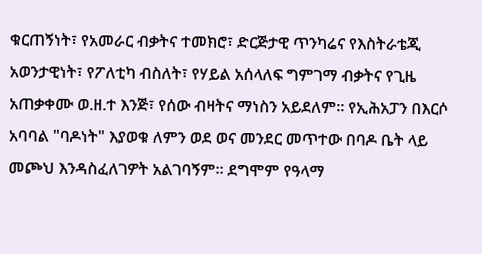ቁርጠኝነት፣ የአመራር ብቃትና ተመክሮ፣ ድርጅታዊ ጥንካሬና የእስትራቴጂ አወንታዊነት፣ የፖለቲካ ብስለት፣ የሃይል አሰላለፍ ግምገማ ብቃትና የጊዜ አጠቃቀሙ ወ.ዘ.ተ እንጅ፣ የሰው ብዛትና ማነስን አይደለም። የኢሕአፓን በእርሶ አባባል "ባዶነት" እያወቁ ለምን ወደ ወና መንደር መጥተው በባዶ ቤት ላይ መጮህ እንዳስፈለገዎት አልገባኝም። ደግሞም የዓላማ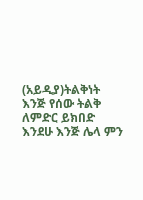(አይዲያ)ትልቅነት እንጅ የሰው ትልቅ ለምድር ይክበድ እንደሁ እንጅ ሌላ ምን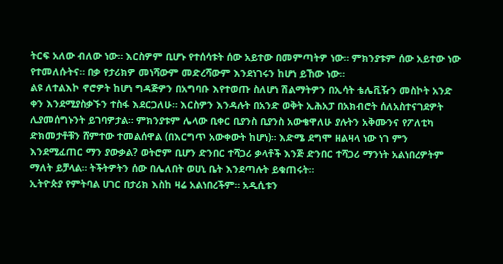ትርፍ አለው ብለው ነው። እርስዎም ቢሆኑ የተሰሳቱት ሰው አይተው በመምጣትዎ ነው። ምክንያቱም ሰው አይተው ነው የተመለሱትና። በቃ የታሪክዎ መነሻውም መድረሻውም እንደነገሩን ከሆነ ይኸው ነው።
ልዩ ለተልእኮ ኖሮዎት ከሆነ ግዳጅዎን በአግባቡ እየተወጡ ስለሆነ ሽልማትዎን በኢሳት ቴሌቪዥን መስኮት አንድ ቀን እንደሚያስቃኙን ተስፋ እደርጋለሁ። እርስዎን እንዳሉት በአንድ ወቅት ኢሕአፓ በአክብሮት ሰለአስተናገደዎት ሊያመሰግኑንት ይገባዎታል። ምክንያቱም ሌላው ቢቀር ቢያንስ ቢያንስ አውቄዋለሁ ያሉትን አቅሙንና የፖለቲካ ድክመታቶቹን ሸምተው ተመልሰዋል (በእርግጥ አውቀውት ከሆነ)። እድሜ ደግሞ ዘልዛላ ነው ነገ ምን እንደሚፈጠር ማን ያውቃል? ወትሮም ቢሆን ድንበር ተሻጋሪ ቃላቶች እንጅ ድንበር ተሻጋሪ ማንነት አልነበረዎትም ማለት ይቻላል። ትችትዎትን ሰው በሌለበት ወሀኒ ቤት እንደጣሉት ይቁጠሩት።
ኢትዮጵያ የምትባል ሀገር በታሪክ እስከ ዛሬ አልነበረችም። አዲሲቱን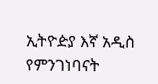ኢትዮዽያ እኛ አዲስ የምንገነባናት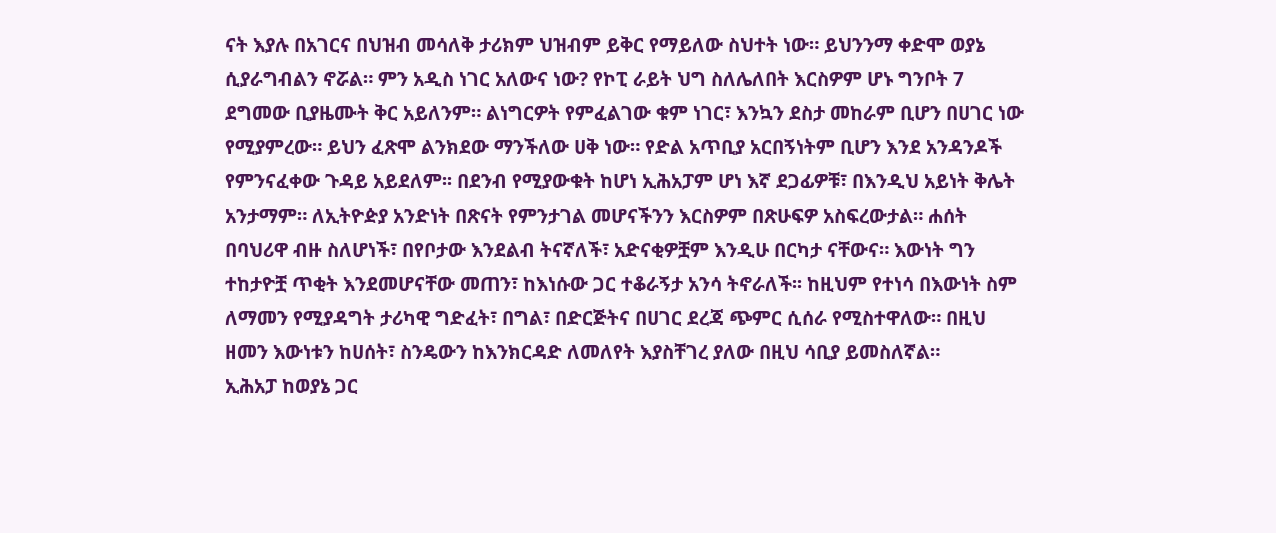ናት እያሉ በአገርና በህዝብ መሳለቅ ታሪክም ህዝብም ይቅር የማይለው ስህተት ነው። ይህንንማ ቀድሞ ወያኔ ሲያራግብልን ኖሯል። ምን አዲስ ነገር አለውና ነው? የኮፒ ራይት ህግ ስለሌለበት እርስዎም ሆኑ ግንቦት 7 ደግመው ቢያዜሙት ቅር አይለንም። ልነግርዎት የምፈልገው ቁም ነገር፣ እንኳን ደስታ መከራም ቢሆን በሀገር ነው የሚያምረው። ይህን ፈጽሞ ልንክደው ማንችለው ሀቅ ነው። የድል አጥቢያ አርበኝነትም ቢሆን እንደ አንዳንዶች የምንናፈቀው ጉዳይ አይደለም፡፡ በደንብ የሚያውቁት ከሆነ ኢሕአፓም ሆነ እኛ ደጋፊዎቹ፣ በእንዲህ አይነት ቅሌት አንታማም። ለኢትዮዽያ አንድነት በጽናት የምንታገል መሆናችንን እርስዎም በጽሁፍዎ አስፍረውታል። ሐሰት በባህሪዋ ብዙ ስለሆነች፣ በየቦታው እንደልብ ትናኛለች፣ አድናቂዎቿም እንዲሁ በርካታ ናቸውና። እውነት ግን ተከታዮቿ ጥቂት እንደመሆናቸው መጠን፣ ከእነሱው ጋር ተቆራኝታ አንሳ ትኖራለች፡፡ ከዚህም የተነሳ በእውነት ስም ለማመን የሚያዳግት ታሪካዊ ግድፈት፣ በግል፣ በድርጅትና በሀገር ደረጃ ጭምር ሲሰራ የሚስተዋለው። በዚህ ዘመን እውነቱን ከሀሰት፣ ስንዴውን ከእንክርዳድ ለመለየት እያስቸገረ ያለው በዚህ ሳቢያ ይመስለኛል።
ኢሕአፓ ከወያኔ ጋር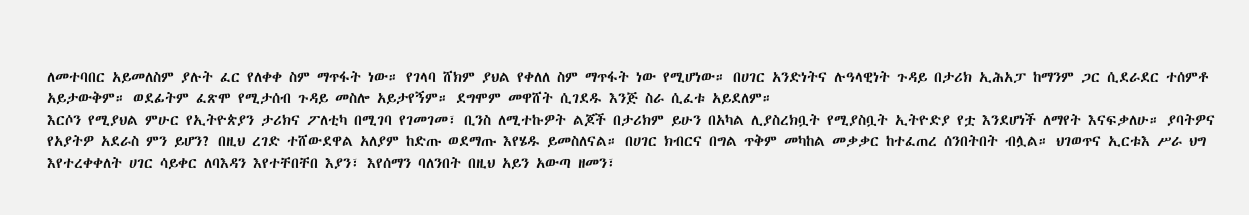ለመተባበር አይመለስም ያሉት ፈር የለቀቀ ስም ማጥፋት ነው። የገላባ ሸክም ያህል የቀለለ ስም ማጥፋት ነው የሚሆነው። በሀገር አንድነትና ሉዓላዊነት ጉዳይ በታሪክ ኢሕአፓ ከማንም ጋር ሲደራደር ተሰምቶ አይታውቅም። ወደፊትም ፈጽሞ የሚታሰብ ጉዳይ መስሎ አይታየኝም። ደግሞም መዋሸት ሲገደዱ እንጅ ስራ ሲፈቱ አይደለም።
እርሶን የሚያህል ምሁር የኢትዮጵያን ታሪክና ፖለቲካ በሚገባ የገመገመ፣ ቢንስ ለሚተኩዎት ልጆች በታሪክም ይሁን በአካል ሊያስረክቧት የሚያስቧት ኢትዮድያ የቷ እንደሆነች ለማየት እናፍቃለሁ። ያባትዎና የአያትዎ አደራስ ምን ይሆን? በዚህ ረገድ ተሸውደዋል አለያም ከድጡ ወደማጡ እየሄዱ ይመስለናል። በሀገር ክብርና በግል ጥቅም መካከል መቃቃር ከተፈጠረ ሰንበትበት ብሏል። ህገወጥና ኢርቱእ ሥራ ህግ እየተረቀቀለት ሀገር ሳይቀር ለባእዳን እየተቸበቸበ እያን፣ እየሰማን ባለንበት በዚህ አይን አውጣ ዘመን፣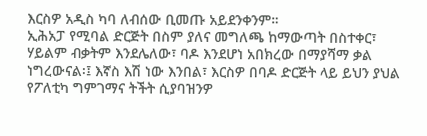እርስዎ አዲስ ካባ ለብሰው ቢመጡ አይደንቀንም።
ኢሕአፓ የሚባል ድርጅት በስም ያለና መግለጫ ከማውጣት በስተቀር፣ ሃይልም ብቃትም እንደሌለው፣ ባዶ እንደሆነ አበክረው በማያሻማ ቃል ነግረውናል፡፤ እኛስ እሽ ነው እንበል፣ እርስዎ በባዶ ድርጅት ላይ ይህን ያህል የፖለቲካ ግምገማና ትችት ሲያባዝንዎ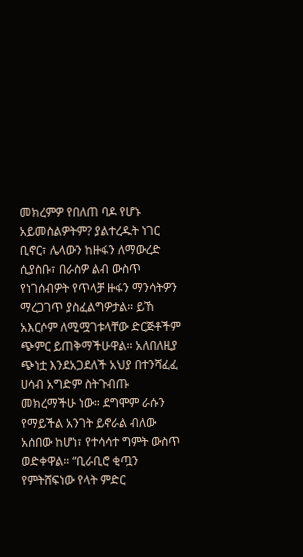መክረምዎ የበለጠ ባዶ የሆኑ አይመስልዎትም? ያልተረዱት ነገር ቢኖር፣ ሌላውን ከዙፋን ለማውረድ ሲያስቡ፣ በራስዎ ልብ ውስጥ የነገሰብዎት የጥላቻ ዙፋን ማንሳትዎን ማረጋገጥ ያስፈልግዎታል። ይኸ አእርሶም ለሚሟገቱላቸው ድርጅቶችም ጭምር ይጠቅማችሁዋል። አለበለዚያ ጭነቷ እንደአጋደለች አህያ በተንሻፈፈ ሀሳብ አግድም ስትጉብጡ መክረማችሁ ነው። ደግሞም ራሱን የማይችል አንገት ይኖራል ብለው አሰበው ከሆነ፣ የተሳሳተ ግምት ውስጥ ወድቀዋል። “ቢራቢሮ ቂጧን የምትሸፍነው የላት ምድር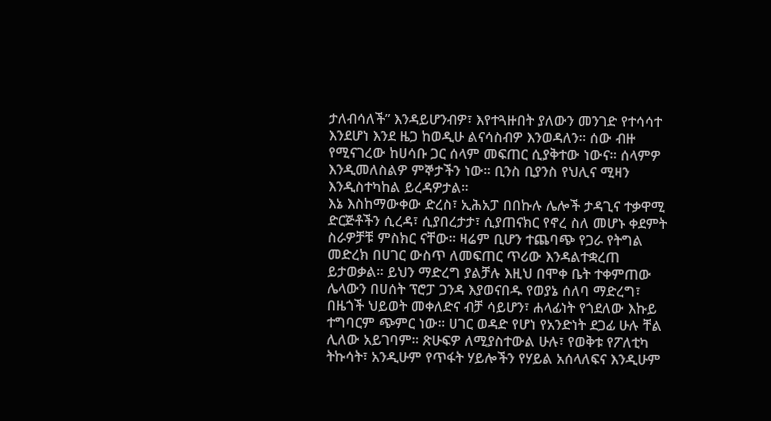ታለብሳለች” እንዳይሆንብዎ፣ እየተጓዙበት ያለውን መንገድ የተሳሳተ እንደሆነ እንደ ዜጋ ከወዲሁ ልናሳስብዎ እንወዳለን። ሰው ብዙ የሚናገረው ከሀሳቡ ጋር ሰላም መፍጠር ሲያቅተው ነውና። ሰላምዎ እንዲመለስልዎ ምኞታችን ነው። ቢንስ ቢያንስ የህሊና ሚዛን እንዲስተካከል ይረዳዎታል።
እኔ እስከማውቀው ድረስ፣ ኢሕአፓ በበኩሉ ሌሎች ታዳጊና ተቃዋሚ ድርጅቶችን ሲረዳ፣ ሲያበረታታ፣ ሲያጠናክር የኖረ ስለ መሆኑ ቀደምት ስራዎቻቹ ምስክር ናቸው። ዛሬም ቢሆን ተጨባጭ የጋራ የትግል መድረክ በሀገር ውስጥ ለመፍጠር ጥሪው እንዳልተቋረጠ ይታወቃል። ይህን ማድረግ ያልቻሉ እዚህ በሞቀ ቤት ተቀምጠው ሌላውን በሀሰት ፕሮፓ ጋንዳ እያወናበዱ የወያኔ ሰለባ ማድረግ፣ በዜጎች ህይወት መቀለድና ብቻ ሳይሆን፣ ሐላፊነት የጎደለው እኩይ ተግባርም ጭምር ነው። ሀገር ወዳድ የሆነ የአንድነት ደጋፊ ሁሉ ቸል ሊለው አይገባም። ጽሁፍዎ ለሚያስተውል ሁሉ፣ የወቅቱ የፖለቲካ ትኩሳት፣ አንዲሁም የጥፋት ሃይሎችን የሃይል አሰላለፍና እንዲሁም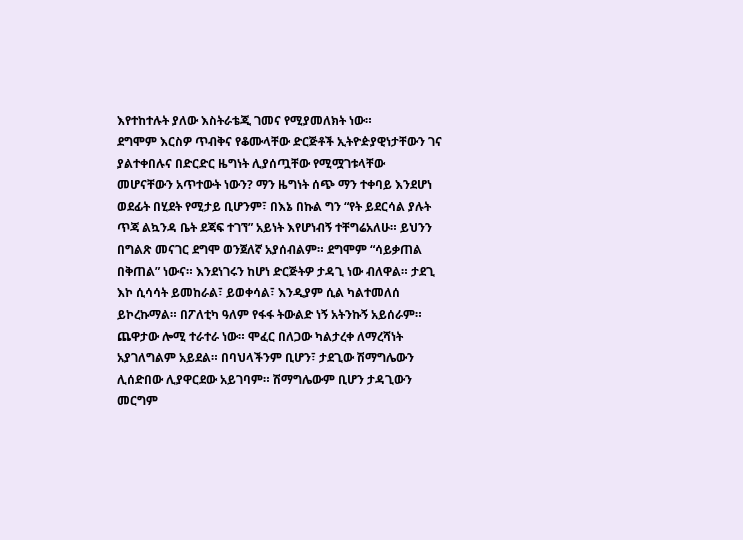እየተከተሉት ያለው እስትራቴጂ ገመና የሚያመለክት ነው።
ደግሞም እርስዎ ጥብቅና የቆሙላቸው ድርጅቶች ኢትዮዽያዊነታቸውን ገና ያልተቀበሉና በድርድር ዜግነት ሊያሰጧቸው የሚሟገቱላቸው መሆናቸውን አጥተውት ነውን? ማን ዜግነት ሰጭ ማን ተቀባይ እንደሆነ ወደፊት በሂደት የሚታይ ቢሆንም፣ በእኔ በኩል ግን “የት ይደርሳል ያሉት ጥጃ ልኳንዳ ቤት ደጃፍ ተገኘ” አይነት እየሆነብኝ ተቸግሬአለሁ። ይህንን በግልጽ መናገር ደግሞ ወንጀለኛ አያሰብልም። ደግሞም “ሳይቃጠል በቅጠል” ነውና። እንደነገሩን ከሆነ ድርጅትዎ ታዳጊ ነው ብለዋል። ታደጊ እኮ ሲሳሳት ይመከራል፣ ይወቀሳል፣ እንዲያም ሲል ካልተመለሰ ይኮረኩማል። በፖለቲካ ዓለም የፋፋ ትውልድ ነኝ አትንኩኝ አይሰራም። ጨዋታው ሎሚ ተራተራ ነው። ሞፈር በለጋው ካልታረቀ ለማረሻነት አያገለግልም አይደል። በባህላችንም ቢሆን፣ ታደጊው ሽማግሌውን ሊሰድበው ሊያዋርደው አይገባም። ሽማግሌውም ቢሆን ታዳጊውን መርግም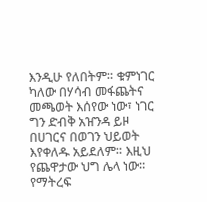እንዲሁ የለበትም። ቁምነገር ካለው በሃሳብ መፋጨትና መጫወት እሰየው ነው፣ ነገር ግን ድብቅ አዠንዳ ይዞ በሀገርና በወገን ህይወት እየቀለዱ አይደለም። እዚህ የጨዋታው ህግ ሌላ ነው። የማትረፍ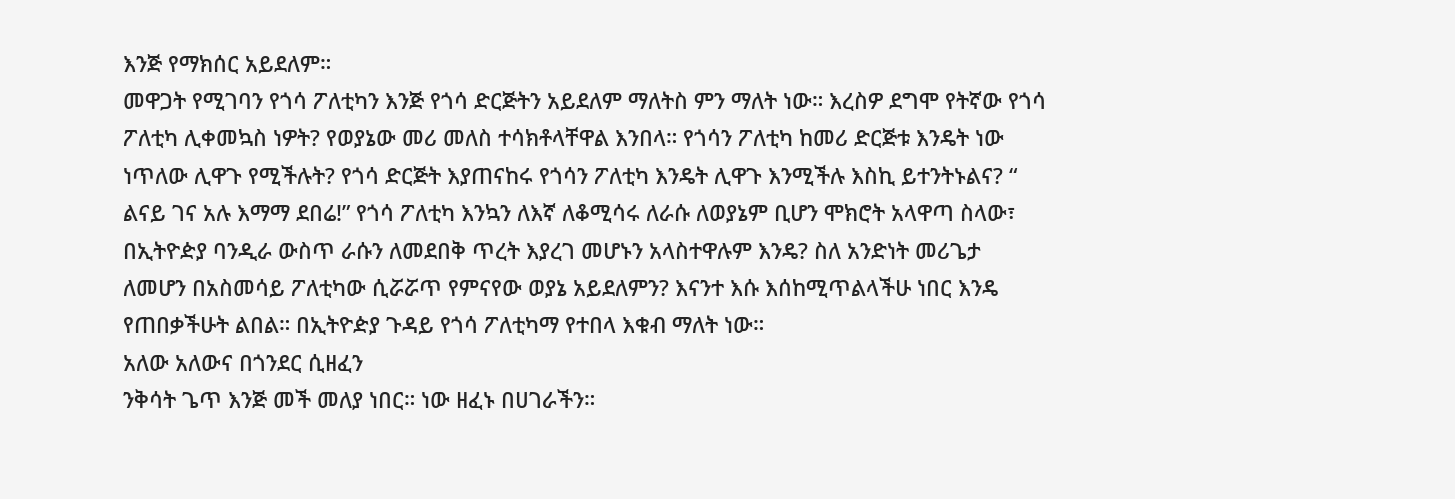እንጅ የማክሰር አይደለም።
መዋጋት የሚገባን የጎሳ ፖለቲካን እንጅ የጎሳ ድርጅትን አይደለም ማለትስ ምን ማለት ነው። እረስዎ ደግሞ የትኛው የጎሳ ፖለቲካ ሊቀመኳስ ነዎት? የወያኔው መሪ መለስ ተሳክቶላቸዋል እንበላ። የጎሳን ፖለቲካ ከመሪ ድርጅቱ እንዴት ነው ነጥለው ሊዋጉ የሚችሉት? የጎሳ ድርጅት እያጠናከሩ የጎሳን ፖለቲካ እንዴት ሊዋጉ እንሚችሉ እስኪ ይተንትኑልና? “ ልናይ ገና አሉ እማማ ደበሬ!” የጎሳ ፖለቲካ እንኳን ለእኛ ለቆሚሳሩ ለራሱ ለወያኔም ቢሆን ሞክሮት አላዋጣ ስላው፣ በኢትዮዽያ ባንዲራ ውስጥ ራሱን ለመደበቅ ጥረት እያረገ መሆኑን አላስተዋሉም እንዴ? ስለ አንድነት መሪጌታ ለመሆን በአስመሳይ ፖለቲካው ሲሯሯጥ የምናየው ወያኔ አይደለምን? እናንተ እሱ እሰከሚጥልላችሁ ነበር እንዴ የጠበቃችሁት ልበል። በኢትዮዽያ ጉዳይ የጎሳ ፖለቲካማ የተበላ እቁብ ማለት ነው።
አለው አለውና በጎንደር ሲዘፈን
ንቅሳት ጌጥ እንጅ መች መለያ ነበር። ነው ዘፈኑ በሀገራችን።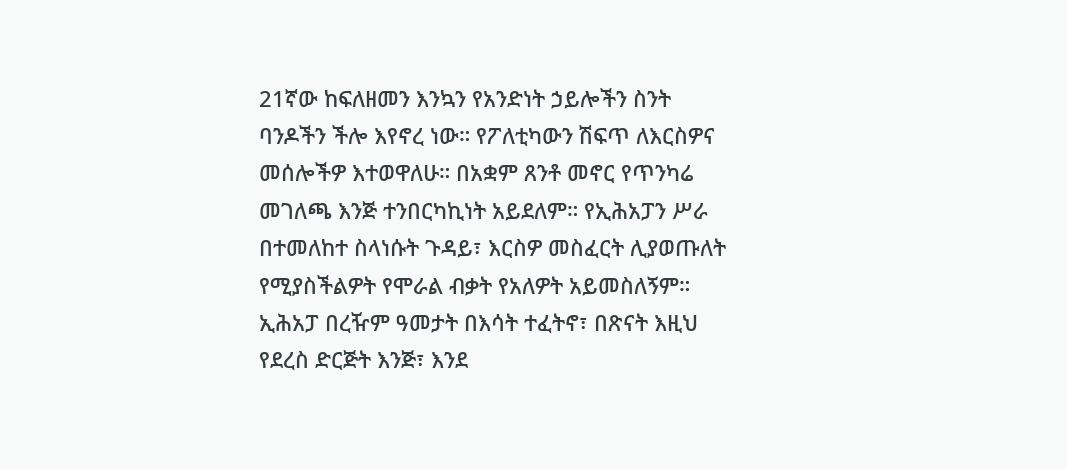21ኛው ከፍለዘመን እንኳን የአንድነት ኃይሎችን ስንት ባንዶችን ችሎ እየኖረ ነው። የፖለቲካውን ሽፍጥ ለእርስዎና መሰሎችዎ እተወዋለሁ። በአቋም ጸንቶ መኖር የጥንካሬ መገለጫ እንጅ ተንበርካኪነት አይደለም። የኢሕአፓን ሥራ በተመለከተ ስላነሱት ጉዳይ፣ እርስዎ መስፈርት ሊያወጡለት የሚያስችልዎት የሞራል ብቃት የአለዎት አይመስለኝም። ኢሕአፓ በረዥም ዓመታት በእሳት ተፈትኖ፣ በጽናት እዚህ የደረስ ድርጅት እንጅ፣ እንደ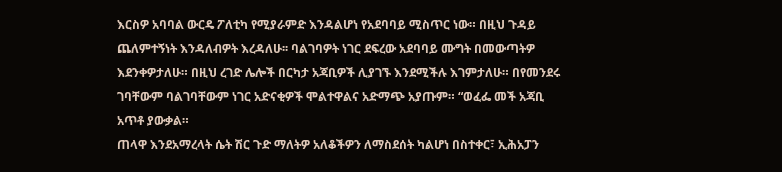እርስዎ አባባል ውርዴ ፖለቲካ የሚያራምድ እንዳልሆነ የአደባባይ ሚስጥር ነው። በዚህ ጉዳይ ጨለምተኝነት እንዳለብዎት እረዳለሁ፡፡ ባልገባዎት ነገር ደፍረው አደባባይ ሙግት በመውጣትዎ እደንቀዎታለሁ። በዚህ ረገድ ሌሎች በርካታ አጃቢዎች ሊያገኙ እንደሚችሉ እገምታለሁ። በየመንደሩ ገባቸውም ባልገባቸውም ነገር አድናቂዎች ሞልተዋልና አድማጭ አያጡም። “ወፈፌ መች አጃቢ አጥቶ ያውቃል።
ጠላዋ እንደአማረላት ሴት ሽር ጉድ ማለትዎ አለቆችዎን ለማስደሰት ካልሆነ በስተቀር፣ ኢሕአፓን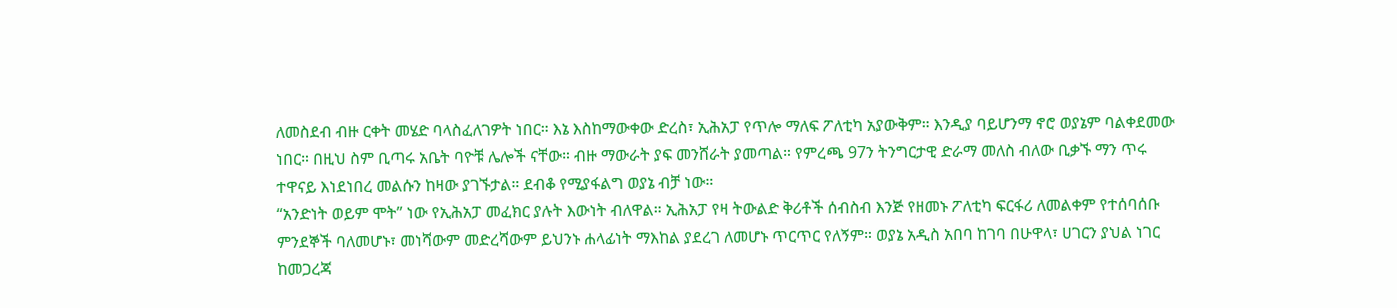ለመስደብ ብዙ ርቀት መሄድ ባላስፈለገዎት ነበር። እኔ እስከማውቀው ድረስ፣ ኢሕአፓ የጥሎ ማለፍ ፖለቲካ አያውቅም። እንዲያ ባይሆንማ ኖሮ ወያኔም ባልቀደመው ነበር። በዚህ ስም ቢጣሩ አቤት ባዮቹ ሌሎች ናቸው። ብዙ ማውራት ያፍ መንሸራት ያመጣል። የምረጫ 97ን ትንግርታዊ ድራማ መለስ ብለው ቢቃኙ ማን ጥሩ ተዋናይ እነደነበረ መልሱን ከዛው ያገኙታል። ደብቆ የሚያፋልግ ወያኔ ብቻ ነው።
“አንድነት ወይም ሞት” ነው የኢሕአፓ መፈክር ያሉት እውነት ብለዋል። ኢሕአፓ የዛ ትውልድ ቅሪቶች ሰብስብ እንጅ የዘመኑ ፖለቲካ ፍርፋሪ ለመልቀም የተሰባሰቡ ምንደኞች ባለመሆኑ፣ መነሻውም መድረሻውም ይህንኑ ሐላፊነት ማእከል ያደረገ ለመሆኑ ጥርጥር የለኝም። ወያኔ አዲስ አበባ ከገባ በሁዋላ፣ ሀገርን ያህል ነገር ከመጋረጃ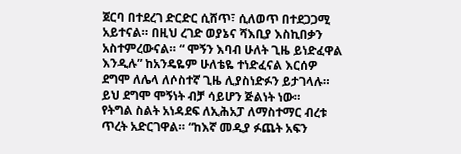ጀርባ በተደረገ ድርድር ሲሸጥ፣ ሲለወጥ በተደጋጋሚ አይተናል። በዚህ ረገድ ወያኔና ሻእቢያ እስኪበቃን አስተምረውናል። “ ሞኝን እባብ ሁለት ጊዜ ይነድፈዋል እንዲሉ” ከአንዴዬም ሁለቴዬ ተነድፈናል እርሰዎ ደግሞ ለሌላ ለሶስተኛ ጊዜ ሊያስነድፉን ይታገላሉ። ይህ ደግሞ ሞኝነት ብቻ ሳይሆን ጅልነት ነው።
የትግል ስልት አነዳደፍ ለኢሕአፓ ለማስተማር ብረቱ ጥረት አድርገዋል። “ከእኛ መዲያ ፉጨት አፍን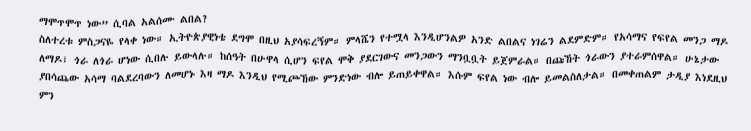ማሞጥሞጥ ነው” ሲባል አልሰሙ ልበል?
ስለተረቱ ምስጋናዬ የላቀ ነው። ኢትዮጵያዊነቴ ደግሞ በዚህ አያሳፍረኝም። ምላሼን የተሟላ እንዲሆንልዎ አንድ ልበልና ነገሬን ልደምድም። የአሳማና የፍየል መንጋ ማዶ ለማዶ፣ ጎራ ለጎራ ሆነው ሲበሉ ይውላሉ። ከሰዓት በሁዋላ ሲሆን ፍየል ሞቅ ያደርገውና መንጋውን ማንቧቧት ይጀምራል። በጩኸት ጎራውን ያተራምሰዋል። ሁኔታው ያበሳጨው አሳማ ባልደረባውን ለመሆኑ እዛ ማዶ እንዲህ የሚጮኸው ምንድነው ብሎ ይጠይቀዋል። እሱም ፍየል ነው ብሎ ይመልስለታል። በመቀጠልም ታዲያ እነደዚህ ምን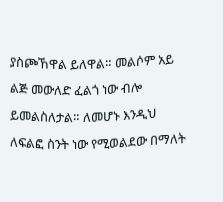ያስጮኸዋል ይለዋል። መልሶም አይ ልጅ መውለድ ፈልጎ ነው ብሎ ይመልስለታል። ለመሆኑ እንዲህ ለፍልፎ ስንት ነው የሚወልደው በማለት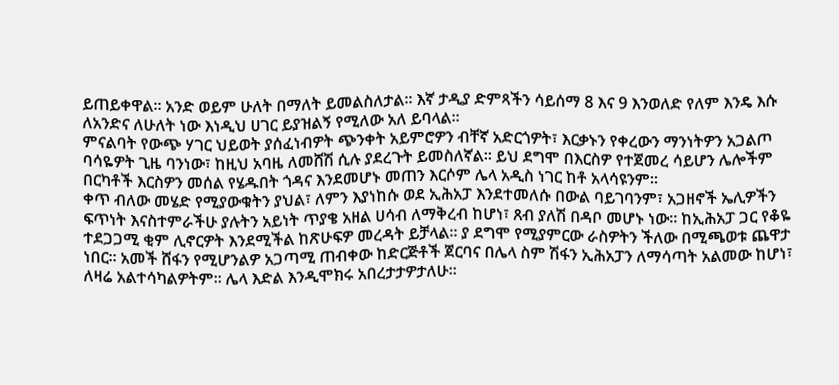ይጠይቀዋል። አንድ ወይም ሁለት በማለት ይመልስለታል። እኛ ታዲያ ድምጻችን ሳይሰማ 8 እና 9 እንወለድ የለም እንዴ እሱ ለአንድና ለሁለት ነው እነዲህ ሀገር ይያዝልኝ የሚለው አለ ይባላል።
ምናልባት የውጭ ሃገር ህይወት ያሰፈነብዎት ጭንቀት አይምሮዎን ብቸኛ አድርጎዎት፣ እርቃኑን የቀረውን ማንነትዎን አጋልጦ ባሳዬዎት ጊዜ ባንነው፣ ከዚህ አባዜ ለመሸሽ ሲሉ ያደረጉት ይመስለኛል። ይህ ደግሞ በእርስዎ የተጀመረ ሳይሆን ሌሎችም በርካቶች እርስዎን መሰል የሄዱበት ጎዳና እንደመሆኑ መጠን እርሶም ሌላ አዲስ ነገር ከቶ አላሳዩንም።
ቀጥ ብለው መሄድ የሚያውቁትን ያህል፣ ለምን እያነከሱ ወደ ኢሕአፓ እንደተመለሱ በውል ባይገባንም፣ አጋዘኖች ኤሊዎችን ፍጥነት እናስተምራችሁ ያሉትን አይነት ጥያቄ አዘል ሀሳብ ለማቅረብ ከሆነ፣ ጸብ ያለሽ በዳቦ መሆኑ ነው። ከኢሕአፓ ጋር የቆዬ ተደጋጋሚ ቂም ሊኖርዎት እንደሚችል ከጽሁፍዎ መረዳት ይቻላል። ያ ደግሞ የሚያምርው ራስዎትን ችለው በሚጫወቱ ጨዋታ ነበር። አመች ሸፋን የሚሆንልዎ አጋጣሚ ጠብቀው ከድርጅቶች ጀርባና በሌላ ስም ሽፋን ኢሕአፓን ለማሳጣት አልመው ከሆነ፣ ለዛሬ አልተሳካልዎትም። ሌላ እድል እንዲሞክሩ አበረታታዎታለሁ።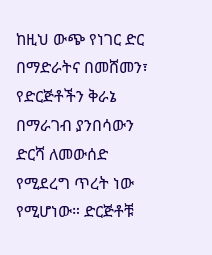ከዚህ ውጭ የነገር ድር በማድራትና በመሸመን፣ የድርጅቶችን ቅራኔ በማራገብ ያንበሳውን ድርሻ ለመውሰድ የሚደረግ ጥረት ነው የሚሆነው። ድርጅቶቹ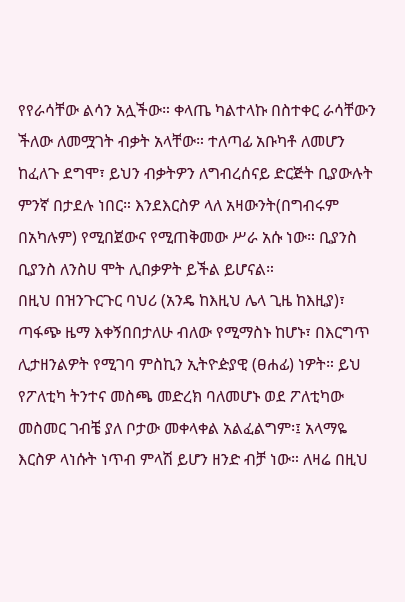የየራሳቸው ልሳን አሏችው። ቀላጤ ካልተላኩ በስተቀር ራሳቸውን ችለው ለመሟገት ብቃት አላቸው። ተለጣፊ አቡካቶ ለመሆን ከፈለጉ ደግሞ፣ ይህን ብቃትዎን ለግብረሰናይ ድርጅት ቢያውሉት ምንኛ በታደሉ ነበር። እንደእርስዎ ላለ አዛውንት(በግብሩም በአካሉም) የሚበጀውና የሚጠቅመው ሥራ አሱ ነው። ቢያንስ ቢያንስ ለንስሀ ሞት ሊበቃዎት ይችል ይሆናል።
በዚህ በዝንጉርጉር ባህሪ (አንዴ ከእዚህ ሌላ ጊዜ ከእዚያ)፣ ጣፋጭ ዜማ እቀኝበበታለሁ ብለው የሚማስኑ ከሆኑ፣ በእርግጥ ሊታዘንልዎት የሚገባ ምስኪን ኢትዮዽያዊ (ፀሐፊ) ነዎት። ይህ የፖለቲካ ትንተና መስጫ መድረክ ባለመሆኑ ወደ ፖለቲካው መስመር ገብቼ ያለ ቦታው መቀላቀል አልፈልግም፡፤ አላማዬ እርስዎ ላነሱት ነጥብ ምላሽ ይሆን ዘንድ ብቻ ነው። ለዛሬ በዚህ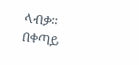ላብቃ።
በቀጣይ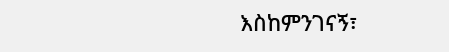እስከምንገናኝ፣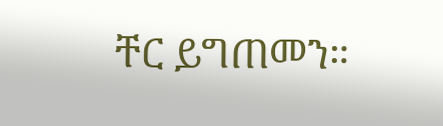ቸር ይግጠመን።